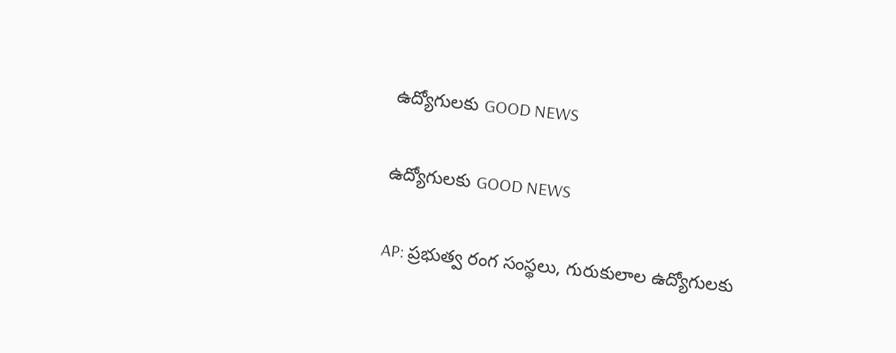ఉద్యోగులకు GOOD NEWS

ఉద్యోగులకు GOOD NEWS

AP: ప్రభుత్వ రంగ సంస్థలు, గురుకులాల ఉద్యోగులకు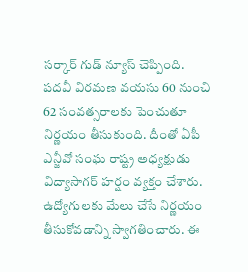సర్కార్ గుడ్ న్యూస్ చెప్పింది. పదవీ విరమణ వయసు 60 నుంచి 62 సంవత్సరాలకు పెంచుతూ నిర్ణయం తీసుకుంది. దీంతో ఏపీ ఎన్జీవో సంఘ రాష్ట్ర అధ్యక్షుడు విద్యాసాగర్ హర్షం వ్యక్తం చేశారు. ఉద్యోగులకు మేలు చేసే నిర్ణయం తీసుకోవడాన్ని స్వాగతించారు. ఈ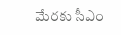మేరకు సీఎం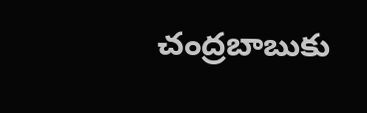చంద్రబాబుకు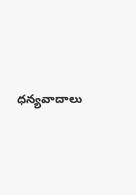ధన్యవాదాలు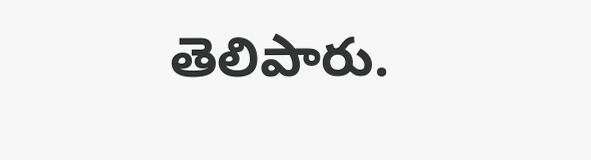తెలిపారు.